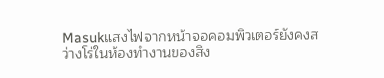Masukแสงไฟจากหน้าจอคอมพิวเตอร์ยังคงสว่างโร่ในห้องทำงานของสิง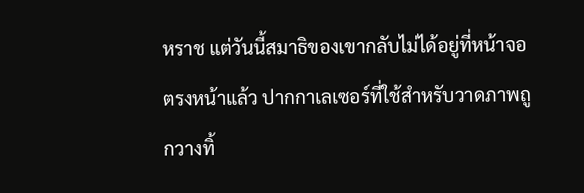หราช แต่วันนี้สมาธิของเขากลับไม่ได้อยู่ที่หน้าจอตรงหน้าแล้ว ปากกาเลเซอร์ที่ใช้สำหรับวาดภาพถูกวางทิ้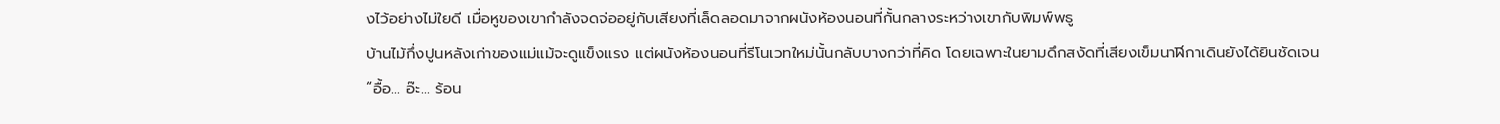งไว้อย่างไม่ใยดี เมื่อหูของเขากำลังจดจ่ออยู่กับเสียงที่เล็ดลอดมาจากผนังห้องนอนที่กั้นกลางระหว่างเขากับพิมพ์พธู
บ้านไม้กึ่งปูนหลังเก่าของแม่แม้จะดูแข็งแรง แต่ผนังห้องนอนที่รีโนเวทใหม่นั้นกลับบางกว่าที่คิด โดยเฉพาะในยามดึกสงัดที่เสียงเข็มนาฬิกาเดินยังได้ยินชัดเจน
“อื้อ... อ๊ะ... ร้อน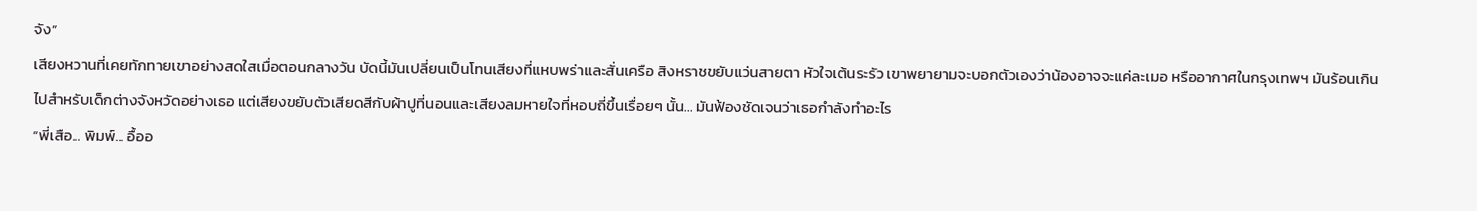จัง”
เสียงหวานที่เคยทักทายเขาอย่างสดใสเมื่อตอนกลางวัน บัดนี้มันเปลี่ยนเป็นโทนเสียงที่แหบพร่าและสั่นเครือ สิงหราชขยับแว่นสายตา หัวใจเต้นระรัว เขาพยายามจะบอกตัวเองว่าน้องอาจจะแค่ละเมอ หรืออากาศในกรุงเทพฯ มันร้อนเกินไปสำหรับเด็กต่างจังหวัดอย่างเธอ แต่เสียงขยับตัวเสียดสีกับผ้าปูที่นอนและเสียงลมหายใจที่หอบถี่ขึ้นเรื่อยๆ นั้น... มันฟ้องชัดเจนว่าเธอกำลังทำอะไร
“พี่เสือ... พิมพ์... อื้ออ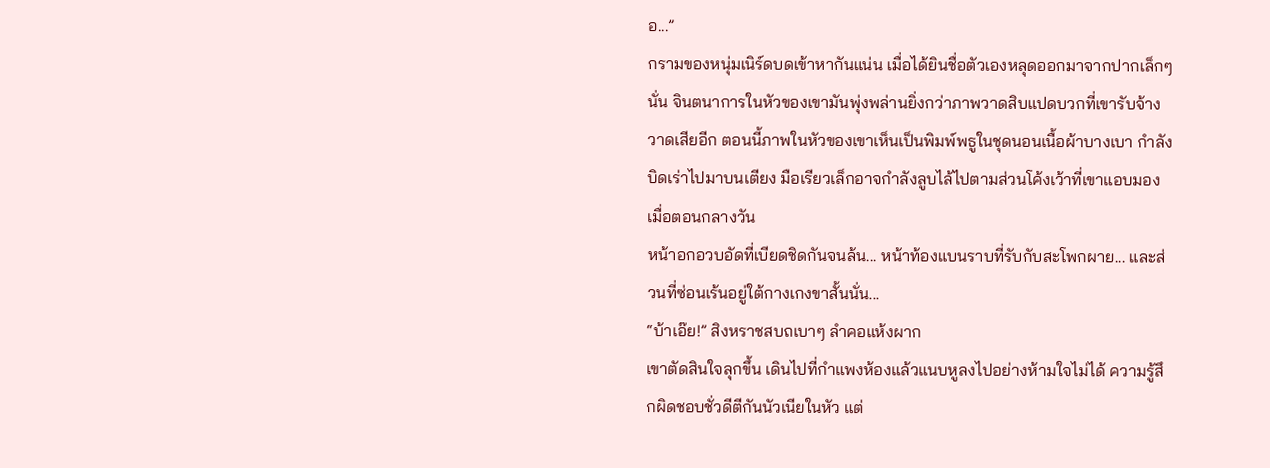อ...”
กรามของหนุ่มเนิร์ดบดเข้าหากันแน่น เมื่อได้ยินชื่อตัวเองหลุดออกมาจากปากเล็กๆ นั่น จินตนาการในหัวของเขามันพุ่งพล่านยิ่งกว่าภาพวาดสิบแปดบวกที่เขารับจ้างวาดเสียอีก ตอนนี้ภาพในหัวของเขาเห็นเป็นพิมพ์พธูในชุดนอนเนื้อผ้าบางเบา กำลังบิดเร่าไปมาบนเตียง มือเรียวเล็กอาจกำลังลูบไล้ไปตามส่วนโค้งเว้าที่เขาแอบมองเมื่อตอนกลางวัน
หน้าอกอวบอัดที่เบียดชิดกันจนล้น... หน้าท้องแบนราบที่รับกับสะโพกผาย... และส่วนที่ซ่อนเร้นอยู่ใต้กางเกงขาสั้นนั่น...
“บ้าเอ๊ย!” สิงหราชสบถเบาๆ ลำคอแห้งผาก
เขาตัดสินใจลุกขึ้น เดินไปที่กำแพงห้องแล้วแนบหูลงไปอย่างห้ามใจไม่ได้ ความรู้สึกผิดชอบชั่วดีตีกันนัวเนียในหัว แต่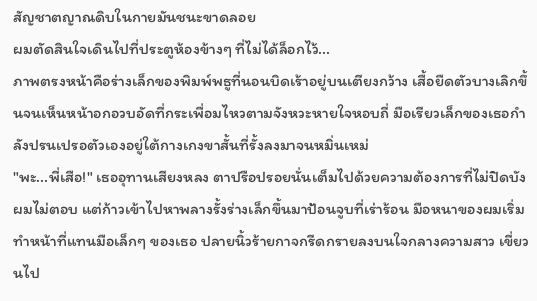สัญชาตญาณดิบในกายมันชนะขาดลอย
ผมตัดสินใจเดินไปที่ประตูห้องข้างๆ ที่ไม่ได้ล็อกไว้...
ภาพตรงหน้าคือร่างเล็กของพิมพ์พธูที่นอนบิดเร้าอยู่บนเตียงกว้าง เสื้อยืดตัวบางเลิกขึ้นจนเห็นหน้าอกอวบอัดที่กระเพื่อมไหวตามจังหวะหายใจหอบถี่ มือเรียวเล็กของเธอกำลังปรนเปรอตัวเองอยู่ใต้กางเกงขาสั้นที่รั้งลงมาจนหมิ่นเหม่
"พะ...พี่เสือ!" เธออุทานเสียงหลง ตาปรือปรอยนั่นเต็มไปด้วยความต้องการที่ไม่ปิดบัง
ผมไม่ตอบ แต่ก้าวเข้าไปหาพลางรั้งร่างเล็กขึ้นมาป้อนจูบที่เร่าร้อน มือหนาของผมเริ่มทำหน้าที่แทนมือเล็กๆ ของเธอ ปลายนิ้วร้ายกาจกรีดกรายลงบนใจกลางความสาว เขี่ยวนไป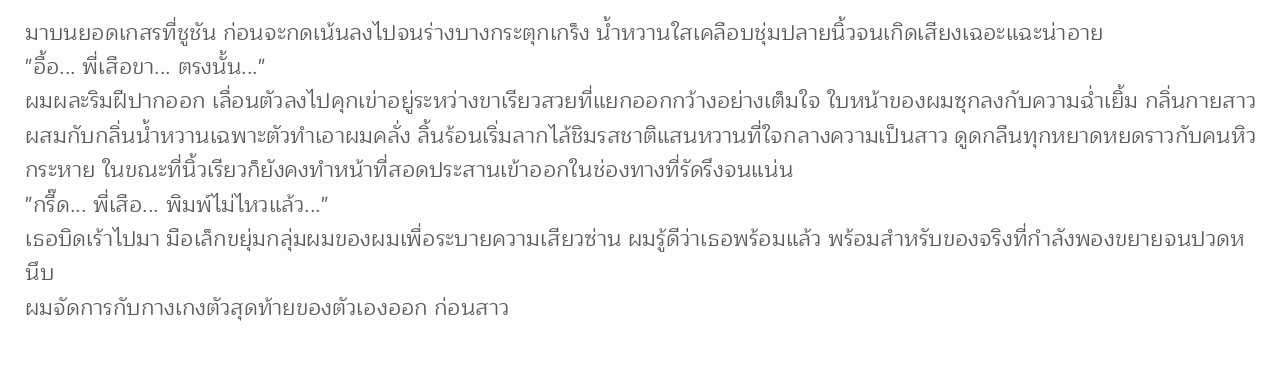มาบนยอดเกสรที่ชูชัน ก่อนจะกดเน้นลงไปจนร่างบางกระตุกเกร็ง น้ำหวานใสเคลือบชุ่มปลายนิ้วจนเกิดเสียงเฉอะแฉะน่าอาย
"อื้อ... พี่เสือขา... ตรงนั้น..."
ผมผละริมฝีปากออก เลื่อนตัวลงไปคุกเข่าอยู่ระหว่างขาเรียวสวยที่แยกออกกว้างอย่างเต็มใจ ใบหน้าของผมซุกลงกับความฉ่ำเยิ้ม กลิ่นกายสาวผสมกับกลิ่นน้ำหวานเฉพาะตัวทำเอาผมคลั่ง ลิ้นร้อนเริ่มลากไล้ชิมรสชาติแสนหวานที่ใจกลางความเป็นสาว ดูดกลืนทุกหยาดหยดราวกับคนหิวกระหาย ในขณะที่นิ้วเรียวก็ยังคงทำหน้าที่สอดประสานเข้าออกในช่องทางที่รัดรึงจนแน่น
"กรี๊ด... พี่เสือ... พิมพ์ไม่ไหวแล้ว..."
เธอบิดเร้าไปมา มือเล็กขยุ่มกลุ่มผมของผมเพื่อระบายความเสียวซ่าน ผมรู้ดีว่าเธอพร้อมแล้ว พร้อมสำหรับของจริงที่กำลังพองขยายจนปวดหนึบ
ผมจัดการกับกางเกงตัวสุดท้ายของตัวเองออก ก่อนสาว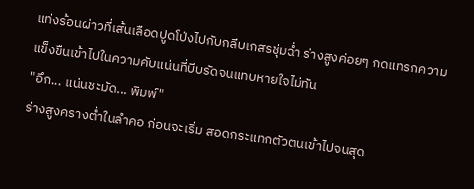แท่งร้อนผ่าวที่เส้นเลือดปูดโป่งไปกับกลีบเกสรชุ่มฉ่ำ ร่างสูงค่อยๆ กดแทรกความแข็งขืนเข้าไปในความคับแน่นที่บีบรัดจนแทบหายใจไม่ทัน
"อึก... แน่นชะมัด... พิมพ์"
ร่างสูงครางต่ำในลำคอ ก่อนจะเริ่ม สอดกระแทกตัวตนเข้าไปจนสุด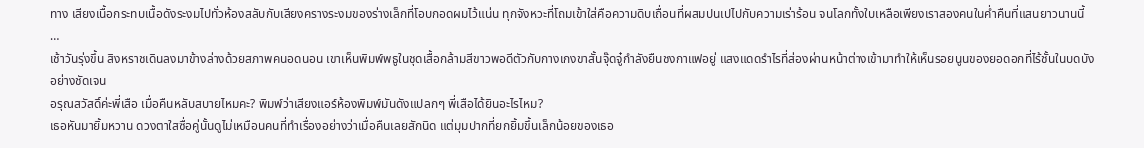ทาง เสียงเนื้อกระทบเนื้อดังระงมไปทั่วห้องสลับกับเสียงครางระงมของร่างเล็กที่โอบกอดผมไว้แน่น ทุกจังหวะที่โถมเข้าใส่คือความดิบเถื่อนที่ผสมปนเปไปกับความเร่าร้อน จนโลกทั้งใบเหลือเพียงเราสองคนในค่ำคืนที่แสนยาวนานนี้
…
เช้าวันรุ่งขึ้น สิงหราชเดินลงมาข้างล่างด้วยสภาพคนอดนอน เขาเห็นพิมพ์พธูในชุดเสื้อกล้ามสีขาวพอดีตัวกับกางเกงขาสั้นจุ๊ดจู๋กำลังยืนชงกาแฟอยู่ แสงแดดรำไรที่ส่องผ่านหน้าต่างเข้ามาทำให้เห็นรอยนูนของยอดอกที่ไร้ชั้นในบดบังอย่างชัดเจน
อรุณสวัสดิ์ค่ะพี่เสือ เมื่อคืนหลับสบายไหมคะ? พิมพ์ว่าเสียงแอร์ห้องพิมพ์มันดังแปลกๆ พี่เสือได้ยินอะไรไหม?
เธอหันมายิ้มหวาน ดวงตาใสซื่อคู่นั้นดูไม่เหมือนคนที่ทำเรื่องอย่างว่าเมื่อคืนเลยสักนิด แต่มุมปากที่ยกยิ้มขึ้นเล็กน้อยของเธอ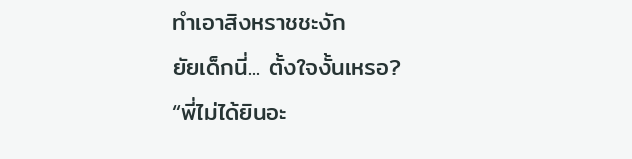ทำเอาสิงหราชชะงัก
ยัยเด็กนี่... ตั้งใจงั้นเหรอ?
“พี่ไม่ได้ยินอะ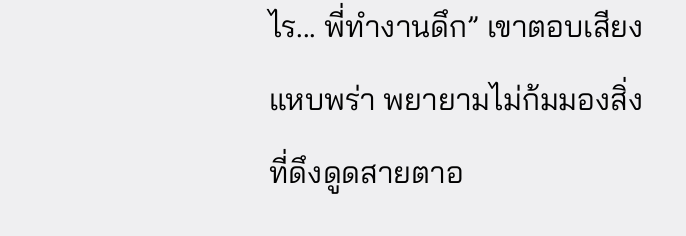ไร... พี่ทำงานดึก” เขาตอบเสียงแหบพร่า พยายามไม่ก้มมองสิ่งที่ดึงดูดสายตาอ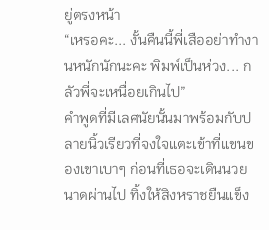ยู่ตรงหน้า
“เหรอคะ... งั้นคืนนี้พี่เสืออย่าทำงานหนักนักนะคะ พิมพ์เป็นห่วง... กลัวพี่จะเหนื่อยเกินไป”
คำพูดที่มีเลศนัยนั้นมาพร้อมกับปลายนิ้วเรียวที่จงใจแตะเข้าที่แขนของเขาเบาๆ ก่อนที่เธอจะเดินนวยนาดผ่านไป ทิ้งให้สิงหราชยืนแข็ง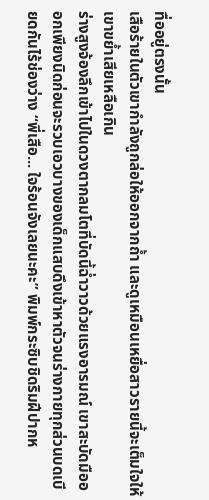ทื่ออยู่ตรงนั้น
เสือร้ายในตัวเขากำลังถูกล่อให้ออกจากถ้ำ และดูเหมือนเหยื่อสาวรายนี้จะเต็มใจให้เขาขย้ำเสียเหลือเกิน
ร่างสูงจ้องลึกเข้าไปในดวงตากลมโตที่บัดนี้ฉ่ำวาวด้วยแรงอารมณ์ เขาสะบัดมือออกเพียงนิดก่อนจะรวบเอวบางของเด็กแสบดึงเข้าหาตัวจนร่างกายทุกส่วนบดเบียดกันไร้ช่องว่าง “พี่เสือ... ใจร้อนจังเลยนะคะ” พิมพ์กระซิบชิดริมฝีปากห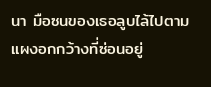นา มือซนของเธอลูบไล้ไปตามแผงอกกว้างที่ซ่อนอยู่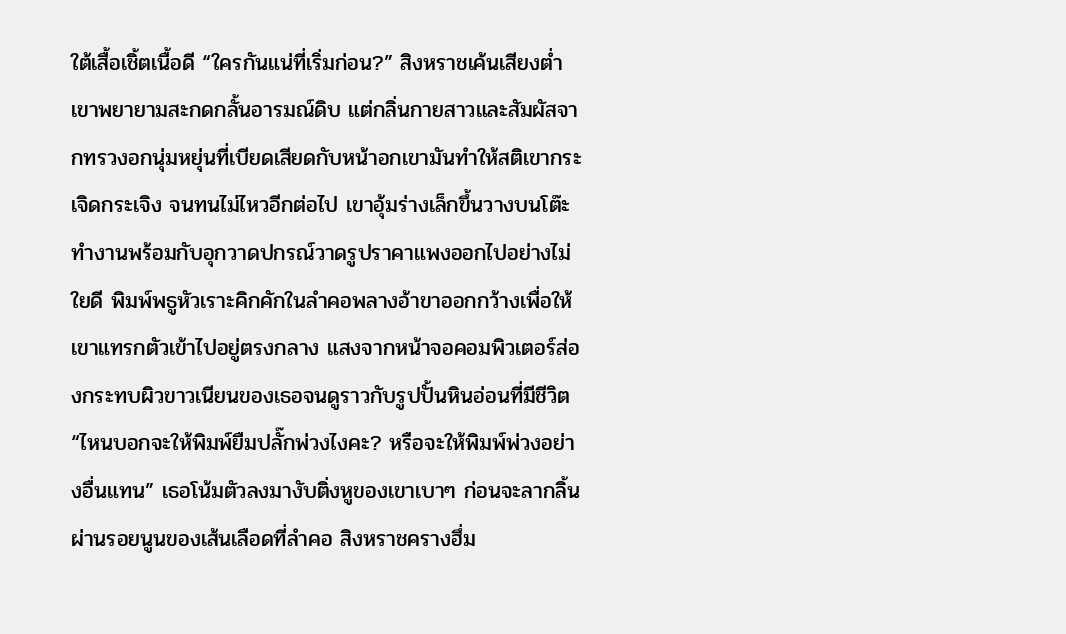ใต้เสื้อเชิ้ตเนื้อดี “ใครกันแน่ที่เริ่มก่อน?” สิงหราชเค้นเสียงต่ำ เขาพยายามสะกดกลั้นอารมณ์ดิบ แต่กลิ่นกายสาวและสัมผัสจากทรวงอกนุ่มหยุ่นที่เบียดเสียดกับหน้าอกเขามันทำให้สติเขากระเจิดกระเจิง จนทนไม่ไหวอีกต่อไป เขาอุ้มร่างเล็กขึ้นวางบนโต๊ะทำงานพร้อมกับอุกวาดปกรณ์วาดรูปราคาแพงออกไปอย่างไม่ใยดี พิมพ์พธูหัวเราะคิกคักในลำคอพลางอ้าขาออกกว้างเพื่อให้เขาแทรกตัวเข้าไปอยู่ตรงกลาง แสงจากหน้าจอคอมพิวเตอร์ส่องกระทบผิวขาวเนียนของเธอจนดูราวกับรูปปั้นหินอ่อนที่มีชีวิต “ไหนบอกจะให้พิมพ์ยืมปลั๊กพ่วงไงคะ? หรือจะให้พิมพ์พ่วงอย่างอื่นแทน” เธอโน้มตัวลงมางับติ่งหูของเขาเบาๆ ก่อนจะลากลิ้นผ่านรอยนูนของเส้นเลือดที่ลำคอ สิงหราชครางฮึ่ม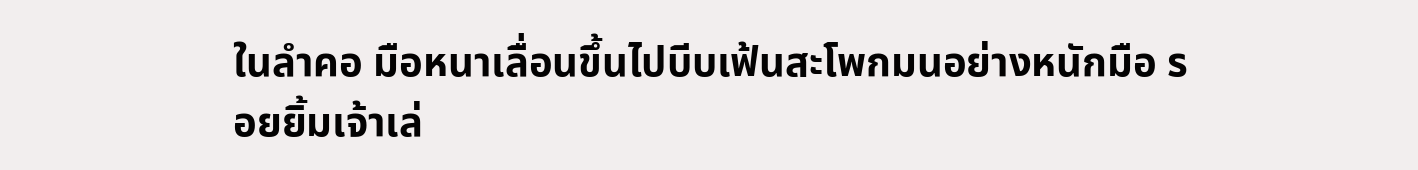ในลำคอ มือหนาเลื่อนขึ้นไปบีบเฟ้นสะโพกมนอย่างหนักมือ รอยยิ้มเจ้าเล่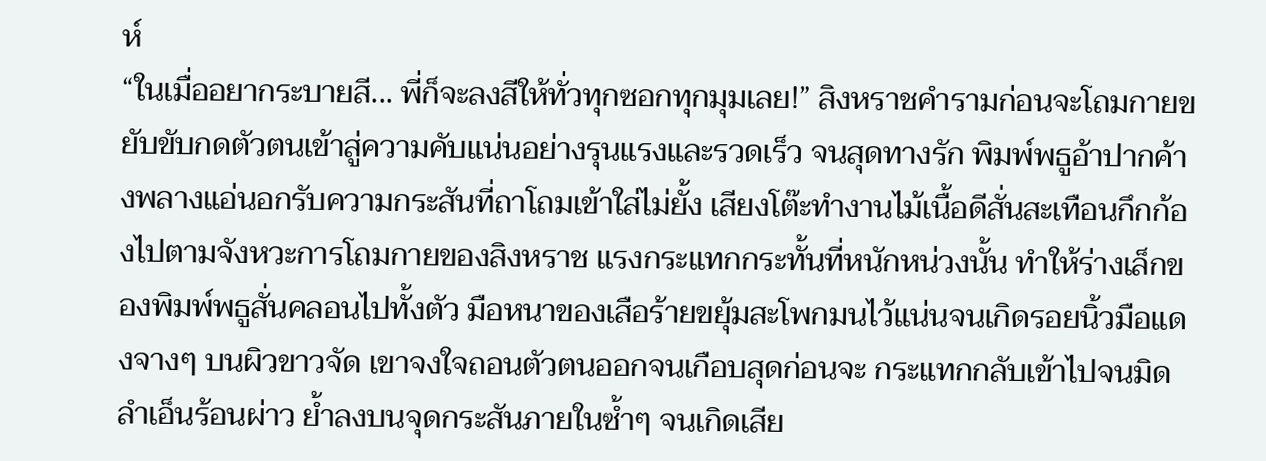ห์
“ในเมื่ออยากระบายสี... พี่ก็จะลงสีให้ทั่วทุกซอกทุกมุมเลย!” สิงหราชคำรามก่อนจะโถมกายขยับขับกดตัวตนเข้าสู่ความคับแน่นอย่างรุนแรงและรวดเร็ว จนสุดทางรัก พิมพ์พธูอ้าปากค้างพลางแอ่นอกรับความกระสันที่ถาโถมเข้าใส่ไม่ยั้ง เสียงโต๊ะทำงานไม้เนื้อดีสั่นสะเทือนกึกก้องไปตามจังหวะการโถมกายของสิงหราช แรงกระแทกกระทั้นที่หนักหน่วงนั้น ทำให้ร่างเล็กของพิมพ์พธูสั่นคลอนไปทั้งตัว มือหนาของเสือร้ายขยุ้มสะโพกมนไว้แน่นจนเกิดรอยนิ้วมือแดงจางๆ บนผิวขาวจัด เขาจงใจถอนตัวตนออกจนเกือบสุดก่อนจะ กระแทกกลับเข้าไปจนมิดลำเอ็นร้อนผ่าว ย้ำลงบนจุดกระสันภายในซ้ำๆ จนเกิดเสีย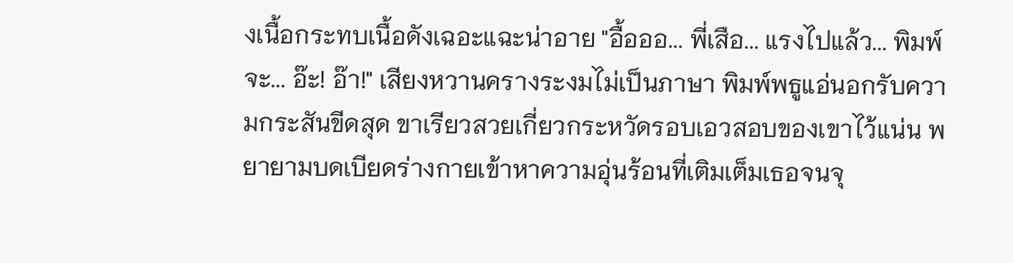งเนื้อกระทบเนื้อดังเฉอะแฉะน่าอาย "อื้อออ... พี่เสือ... แรงไปแล้ว... พิมพ์จะ... อ๊ะ! อ๊า!" เสียงหวานครางระงมไม่เป็นภาษา พิมพ์พธูแอ่นอกรับความกระสันขีดสุด ขาเรียวสวยเกี่ยวกระหวัดรอบเอวสอบของเขาไว้แน่น พยายามบดเบียดร่างกายเข้าหาความอุ่นร้อนที่เติมเต็มเธอจนจุ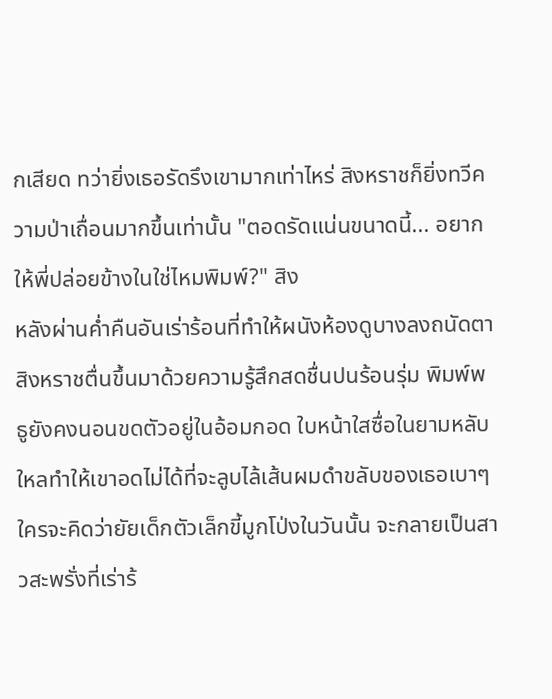กเสียด ทว่ายิ่งเธอรัดรึงเขามากเท่าไหร่ สิงหราชก็ยิ่งทวีความป่าเถื่อนมากขึ้นเท่านั้น "ตอดรัดแน่นขนาดนี้... อยากให้พี่ปล่อยข้างในใช่ไหมพิมพ์?" สิง
หลังผ่านค่ำคืนอันเร่าร้อนที่ทำให้ผนังห้องดูบางลงถนัดตา สิงหราชตื่นขึ้นมาด้วยความรู้สึกสดชื่นปนร้อนรุ่ม พิมพ์พธูยังคงนอนขดตัวอยู่ในอ้อมกอด ใบหน้าใสซื่อในยามหลับใหลทำให้เขาอดไม่ได้ที่จะลูบไล้เส้นผมดำขลับของเธอเบาๆ ใครจะคิดว่ายัยเด็กตัวเล็กขี้มูกโป่งในวันนั้น จะกลายเป็นสาวสะพรั่งที่เร่าร้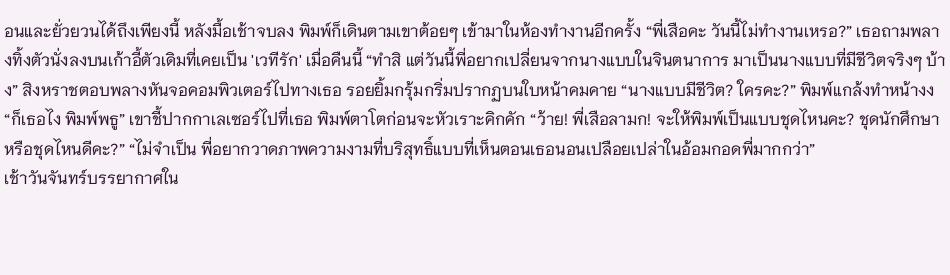อนและยั่วยวนได้ถึงเพียงนี้ หลังมื้อเช้าจบลง พิมพ์ก็เดินตามเขาต้อยๆ เข้ามาในห้องทำงานอีกครั้ง “พี่เสือคะ วันนี้ไม่ทำงานเหรอ?” เธอถามพลางทิ้งตัวนั่งลงบนเก้าอี้ตัวเดิมที่เคยเป็น 'เวทีรัก' เมื่อคืนนี้ “ทำสิ แต่วันนี้พี่อยากเปลี่ยนจากนางแบบในจินตนาการ มาเป็นนางแบบที่มีชีวิตจริงๆ บ้าง” สิงหราชตอบพลางหันจอคอมพิวเตอร์ไปทางเธอ รอยยิ้มกรุ้มกริ่มปรากฏบนใบหน้าคมคาย “นางแบบมีชีวิต? ใครคะ?” พิมพ์แกล้งทำหน้างง “ก็เธอไง พิมพ์พธู” เขาชี้ปากกาเลเซอร์ไปที่เธอ พิมพ์ตาโตก่อนจะหัวเราะคิกคัก “ว้าย! พี่เสือลามก! จะให้พิมพ์เป็นแบบชุดไหนคะ? ชุดนักศึกษาหรือชุดไหนดีคะ?” “ไม่จำเป็น พี่อยากวาดภาพความงามที่บริสุทธิ์แบบที่เห็นตอนเธอนอนเปลือยเปล่าในอ้อมกอดพี่มากกว่า”
เช้าวันจันทร์บรรยากาศใน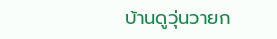บ้านดูวุ่นวายก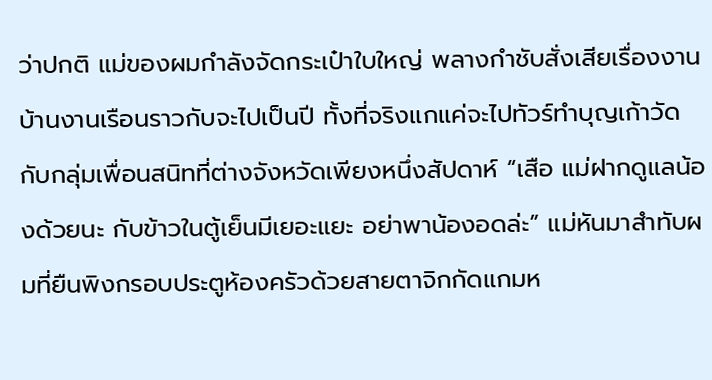ว่าปกติ แม่ของผมกำลังจัดกระเป๋าใบใหญ่ พลางกำชับสั่งเสียเรื่องงานบ้านงานเรือนราวกับจะไปเป็นปี ทั้งที่จริงแกแค่จะไปทัวร์ทำบุญเก้าวัดกับกลุ่มเพื่อนสนิทที่ต่างจังหวัดเพียงหนึ่งสัปดาห์ “เสือ แม่ฝากดูแลน้องด้วยนะ กับข้าวในตู้เย็นมีเยอะแยะ อย่าพาน้องอดล่ะ” แม่หันมาสำทับผมที่ยืนพิงกรอบประตูห้องครัวด้วยสายตาจิกกัดแกมห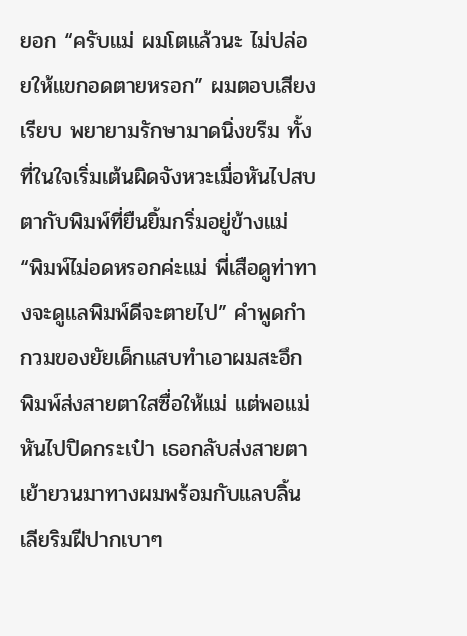ยอก “ครับแม่ ผมโตแล้วนะ ไม่ปล่อยให้แขกอดตายหรอก” ผมตอบเสียงเรียบ พยายามรักษามาดนิ่งขรึม ทั้งที่ในใจเริ่มเต้นผิดจังหวะเมื่อหันไปสบตากับพิมพ์ที่ยืนยิ้มกริ่มอยู่ข้างแม่ “พิมพ์ไม่อดหรอกค่ะแม่ พี่เสือดูท่าทางจะดูแลพิมพ์ดีจะตายไป” คำพูดกำกวมของยัยเด็กแสบทำเอาผมสะอึก พิมพ์ส่งสายตาใสซื่อให้แม่ แต่พอแม่หันไปปิดกระเป๋า เธอกลับส่งสายตาเย้ายวนมาทางผมพร้อมกับแลบลิ้นเลียริมฝีปากเบาๆ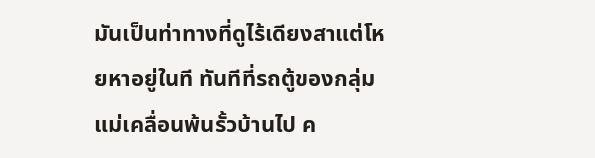มันเป็นท่าทางที่ดูไร้เดียงสาแต่โหยหาอยู่ในที ทันทีที่รถตู้ของกลุ่มแม่เคลื่อนพ้นรั้วบ้านไป ค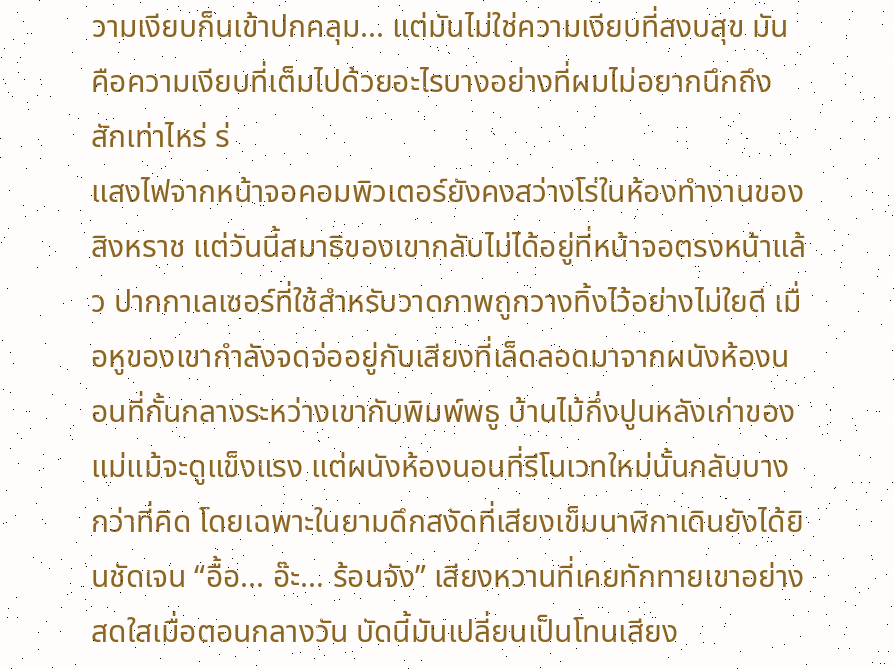วามเงียบก็นเข้าปกคลุม... แต่มันไม่ใช่ความเงียบที่สงบสุข มันคือความเงียบที่เต็มไปด้วยอะไรบางอย่างที่ผมไม่อยากนึกถึงสักเท่าไหร่ ร่
แสงไฟจากหน้าจอคอมพิวเตอร์ยังคงสว่างโร่ในห้องทำงานของสิงหราช แต่วันนี้สมาธิของเขากลับไม่ได้อยู่ที่หน้าจอตรงหน้าแล้ว ปากกาเลเซอร์ที่ใช้สำหรับวาดภาพถูกวางทิ้งไว้อย่างไม่ใยดี เมื่อหูของเขากำลังจดจ่ออยู่กับเสียงที่เล็ดลอดมาจากผนังห้องนอนที่กั้นกลางระหว่างเขากับพิมพ์พธู บ้านไม้กึ่งปูนหลังเก่าของแม่แม้จะดูแข็งแรง แต่ผนังห้องนอนที่รีโนเวทใหม่นั้นกลับบางกว่าที่คิด โดยเฉพาะในยามดึกสงัดที่เสียงเข็มนาฬิกาเดินยังได้ยินชัดเจน “อื้อ... อ๊ะ... ร้อนจัง” เสียงหวานที่เคยทักทายเขาอย่างสดใสเมื่อตอนกลางวัน บัดนี้มันเปลี่ยนเป็นโทนเสียง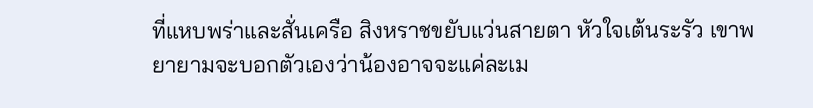ที่แหบพร่าและสั่นเครือ สิงหราชขยับแว่นสายตา หัวใจเต้นระรัว เขาพยายามจะบอกตัวเองว่าน้องอาจจะแค่ละเม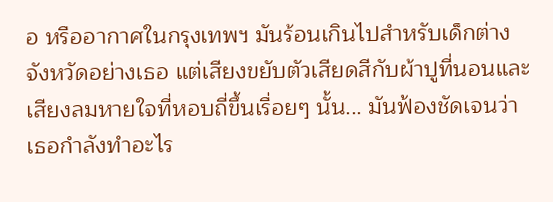อ หรืออากาศในกรุงเทพฯ มันร้อนเกินไปสำหรับเด็กต่างจังหวัดอย่างเธอ แต่เสียงขยับตัวเสียดสีกับผ้าปูที่นอนและเสียงลมหายใจที่หอบถี่ขึ้นเรื่อยๆ นั้น... มันฟ้องชัดเจนว่าเธอกำลังทำอะไร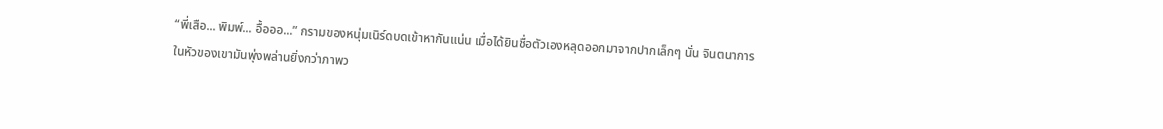“พี่เสือ... พิมพ์... อื้อออ...” กรามของหนุ่มเนิร์ดบดเข้าหากันแน่น เมื่อได้ยินชื่อตัวเองหลุดออกมาจากปากเล็กๆ นั่น จินตนาการในหัวของเขามันพุ่งพล่านยิ่งกว่าภาพว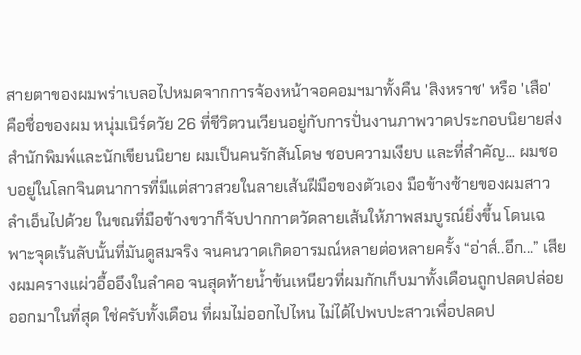สายตาของผมพร่าเบลอไปหมดจากการจ้องหน้าจอคอมฯมาทั้งคืน 'สิงหราช' หรือ 'เสือ' คือชื่อของผม หนุ่มเนิร์ดวัย 26 ที่ชีวิตวนเวียนอยู่กับการปั่นงานภาพวาดประกอบนิยายส่งสำนักพิมพ์และนักเขียนนิยาย ผมเป็นคนรักสันโดษ ชอบความเงียบ และที่สำคัญ... ผมชอบอยู่ในโลกจินตนาการที่มีแต่สาวสวยในลายเส้นฝีมือของตัวเอง มือข้างซ้ายของผมสาวลำเอ็นไปด้วย ในขณที่มือข้างขวาก็จับปากกาตวัดลายเส้นให้ภาพสมบูรณ์ยิ่งขึ้น โดนเฉพาะจุดเร้นลับนั้นที่มันดูสมจริง จนคนวาดเกิดอารมณ์หลายต่อหลายครั้ง “อ่าส์..อึก...” เสียงผมครางแผ่วอื้ออึงในลำคอ จนสุดท้ายน้ำข้นเหนียวที่ผมกักเก็บมาทั้งเดือนถูกปลดปล่อยออกมาในที่สุด ใช่ครับทั้งเดือน ที่ผมไม่ออกไปไหน ไม่ได้ไปพบปะสาวเพื่อปลดป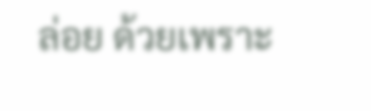ล่อย ด้วยเพราะ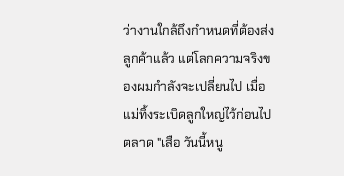ว่างานใกล้ถึงกำหนดที่ต้องส่งลูกค้าแล้ว แต่โลกความจริงของผมกำลังจะเปลี่ยนไป เมื่อแม่ทิ้งระเบิดลูกใหญ่ไว้ก่อนไปตลาด "เสือ วันนี้หนู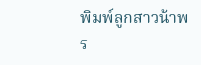พิมพ์ลูกสาวน้าพร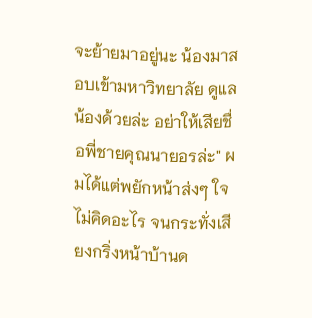จะย้ายมาอยู่นะ น้องมาสอบเข้ามหาวิทยาลัย ดูแลน้องด้วยล่ะ อย่าให้เสียชื่อพี่ชายคุณนายอรล่ะ" ผมได้แต่พยักหน้าส่งๆ ใจไม่คิดอะไร จนกระทั่งเสียงกริ่งหน้าบ้านด